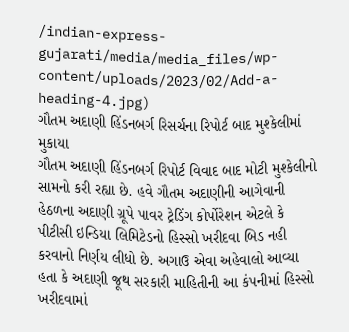/indian-express-gujarati/media/media_files/wp-content/uploads/2023/02/Add-a-heading-4.jpg)
ગૌતમ અદાણી હિંડનબર્ગ રિસર્ચના રિપોર્ટ બાદ મુશ્કેલીમાં મુકાયા
ગૌતમ અદાણી હિંડનબર્ગ રિપોર્ટ વિવાદ બાદ મોટી મુશ્કેલીનો સામનો કરી રહ્યા છે. હવે ગૌતમ અદાણીની આગેવાની હેઠળના અદાણી ગ્રૂપે પાવર ટ્રેડિંગ કોર્પોરેશન એટલે કે પીટીસી ઇન્ડિયા લિમિટેડનો હિસ્સો ખરીદવા બિડ નહી કરવાનો નિર્ણય લીધો છે. અગાઉ એવા અહેવાલો આવ્યા હતા કે અદાણી જૂથ સરકારી માહિતીની આ કંપનીમાં હિસ્સો ખરીદવામાં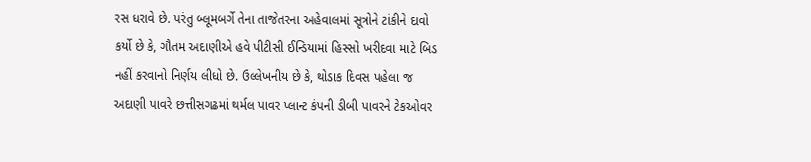રસ ધરાવે છે. પરંતુ બ્લૂમબર્ગે તેના તાજેતરના અહેવાલમાં સૂત્રોને ટાંકીને દાવો કર્યો છે કે, ગૌતમ અદાણીએ હવે પીટીસી ઈન્ડિયામાં હિસ્સો ખરીદવા માટે બિડ નહીં કરવાનો નિર્ણય લીધો છે. ઉલ્લેખનીય છે કે, થોડાક દિવસ પહેલા જ અદાણી પાવરે છત્તીસગઢમાં થર્મલ પાવર પ્લાન્ટ કંપની ડીબી પાવરને ટેકઓવર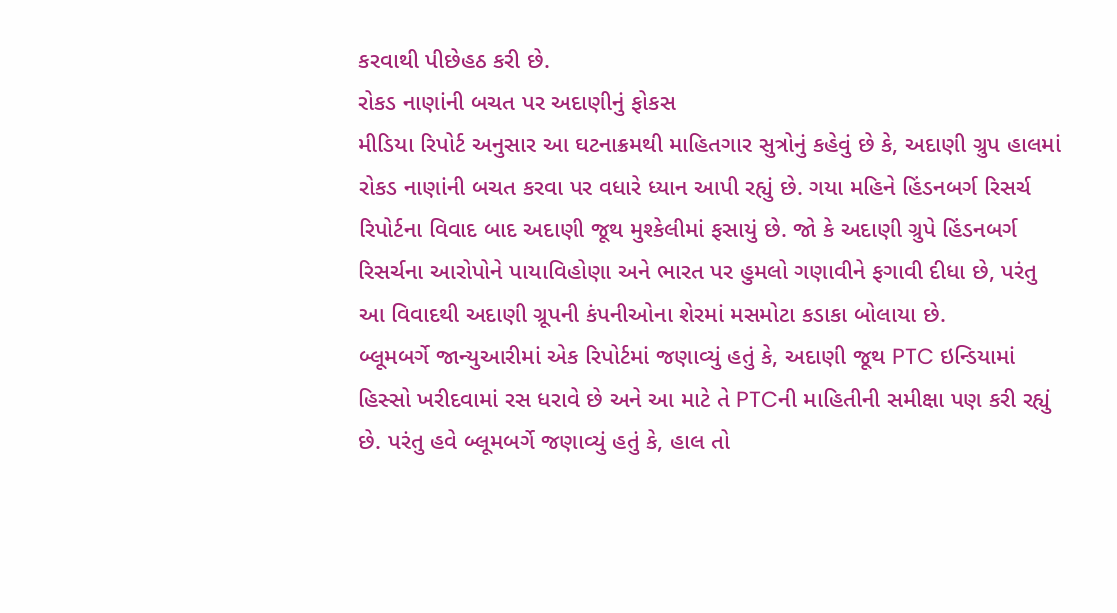કરવાથી પીછેહઠ કરી છે.
રોકડ નાણાંની બચત પર અદાણીનું ફોકસ
મીડિયા રિપોર્ટ અનુસાર આ ઘટનાક્રમથી માહિતગાર સુત્રોનું કહેવું છે કે, અદાણી ગ્રુપ હાલમાં રોકડ નાણાંની બચત કરવા પર વધારે ધ્યાન આપી રહ્યું છે. ગયા મહિને હિંડનબર્ગ રિસર્ચ રિપોર્ટના વિવાદ બાદ અદાણી જૂથ મુશ્કેલીમાં ફસાયું છે. જો કે અદાણી ગ્રુપે હિંડનબર્ગ રિસર્ચના આરોપોને પાયાવિહોણા અને ભારત પર હુમલો ગણાવીને ફગાવી દીધા છે, પરંતુ આ વિવાદથી અદાણી ગ્રૂપની કંપનીઓના શેરમાં મસમોટા કડાકા બોલાયા છે.
બ્લૂમબર્ગે જાન્યુઆરીમાં એક રિપોર્ટમાં જણાવ્યું હતું કે, અદાણી જૂથ PTC ઇન્ડિયામાં હિસ્સો ખરીદવામાં રસ ધરાવે છે અને આ માટે તે PTCની માહિતીની સમીક્ષા પણ કરી રહ્યું છે. પરંતુ હવે બ્લૂમબર્ગે જણાવ્યું હતું કે, હાલ તો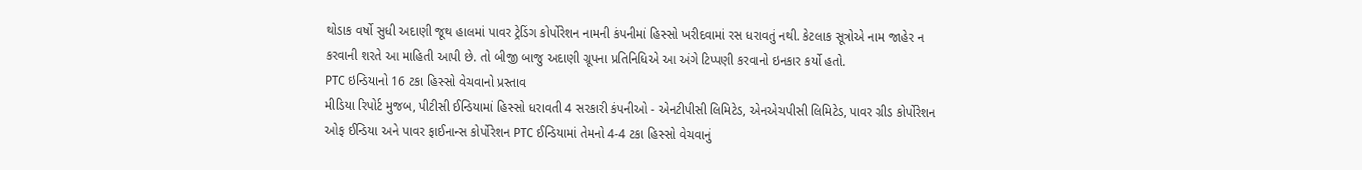થોડાક વર્ષો સુધી અદાણી જૂથ હાલમાં પાવર ટ્રેડિંગ કોર્પોરેશન નામની કંપનીમાં હિસ્સો ખરીદવામાં રસ ધરાવતું નથી. કેટલાક સૂત્રોએ નામ જાહેર ન કરવાની શરતે આ માહિતી આપી છે. તો બીજી બાજુ અદાણી ગ્રૂપના પ્રતિનિધિએ આ અંગે ટિપ્પણી કરવાનો ઇનકાર કર્યો હતો.
PTC ઇન્ડિયાનો 16 ટકા હિસ્સો વેચવાનો પ્રસ્તાવ
મીડિયા રિપોર્ટ મુજબ, પીટીસી ઈન્ડિયામાં હિસ્સો ધરાવતી 4 સરકારી કંપનીઓ - એનટીપીસી લિમિટેડ, એનએચપીસી લિમિટેડ, પાવર ગ્રીડ કોર્પોરેશન ઓફ ઈન્ડિયા અને પાવર ફાઈનાન્સ કોર્પોરેશન PTC ઈન્ડિયામાં તેમનો 4-4 ટકા હિસ્સો વેચવાનું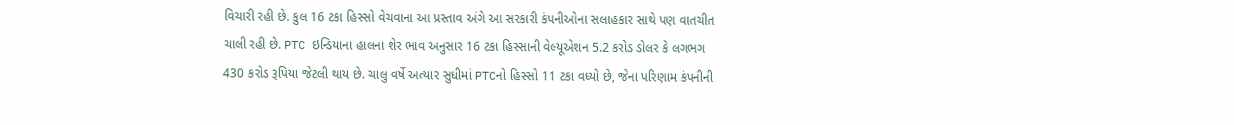વિચારી રહી છે. કુલ 16 ટકા હિસ્સો વેચવાના આ પ્રસ્તાવ અંગે આ સરકારી કંપનીઓના સલાહકાર સાથે પણ વાતચીત ચાલી રહી છે. PTC ઇન્ડિયાના હાલના શેર ભાવ અનુસાર 16 ટકા હિસ્સાની વેલ્યૂએશન 5.2 કરોડ ડોલર કે લગભગ 430 કરોડ રૂપિયા જેટલી થાય છે. ચાલુ વર્ષે અત્યાર સુધીમાં PTCનો હિસ્સો 11 ટકા વધ્યો છે, જેના પરિણામ કંપનીની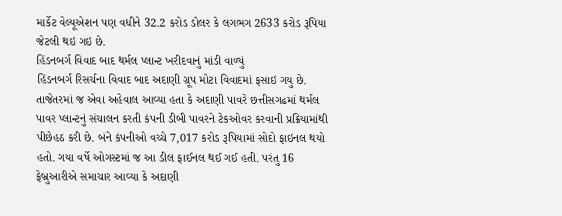માર્કેટ વેલ્યૂએશન પણ વધીને 32.2 કરોડ ડોલર કે લગભગ 2633 કરોડ રૂપિયા જેટલી થઇ ગઇ છે.
હિંડનબર્ગ વિવાદ બાદ થર્મલ પ્લાન્ટ ખરીદવાનું માંડી વાળ્યું
હિંડનબર્ગ રિસર્ચના વિવાદ બાદ અદાણી ગ્રૂપ મોટા વિવાદમાં ફસાઇ ગયુ છે. તાજેતરમાં જ એવા અહેવાલ આવ્યા હતા કે અદાણી પાવરે છત્તીસગઢમાં થર્મલ પાવર પ્લાન્ટનું સંચાલન કરતી કંપની ડીબી પાવરને ટેકઓવર કરવાની પ્રક્રિયામાંથી પીછેહઠ કરી છે. બંને કંપનીઓ વચ્ચે 7,017 કરોડ રૂપિયામાં સોદો ફાઇનલ થયો હતો. ગયા વર્ષે ઓગસ્ટમાં જ આ ડીલ ફાઈનલ થઈ ગઈ હતી. પરંતુ 16 ફેબ્રુઆરીએ સમાચાર આવ્યા કે અદાણી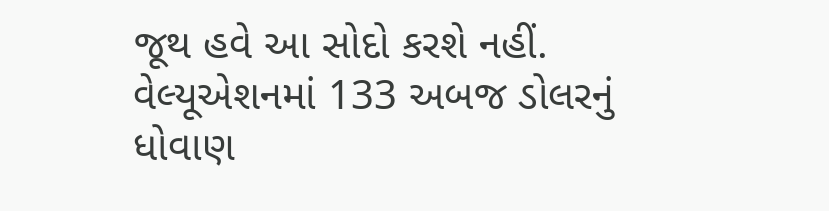જૂથ હવે આ સોદો કરશે નહીં.
વેલ્યૂએશનમાં 133 અબજ ડોલરનું ધોવાણ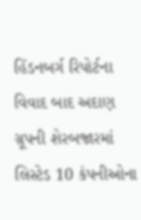હિંડનબર્ગ રિપોર્ટના વિવાદ બાદ અદાણ ગ્રૂપની શેરબજારમાં લિસ્ટેડ 10 કંપનીઓના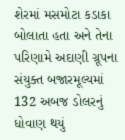શેરમાં મસમોટા કડાકા બોલાતા હતા અને તેના પરિણામે અદાણી ગ્રૂપના સંયુક્ત બજારમૂલ્યમાં 132 અબજ ડોલરનું ધોવાણ થયું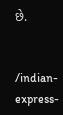છે.


/indian-express-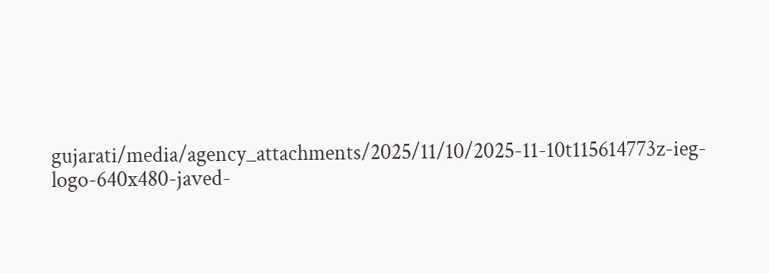gujarati/media/agency_attachments/2025/11/10/2025-11-10t115614773z-ieg-logo-640x480-javed-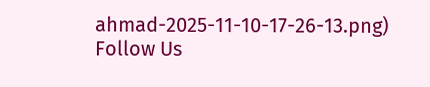ahmad-2025-11-10-17-26-13.png)
Follow Us